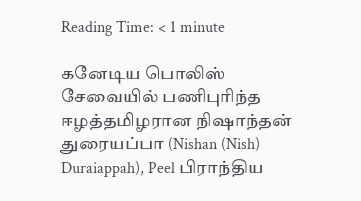Reading Time: < 1 minute

கனேடிய பொலிஸ் சேவையில் பணிபுரிந்த ஈழத்தமிழரான நிஷாந்தன் துரையப்பா (Nishan (Nish) Duraiappah), Peel பிராந்திய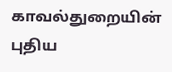காவல்துறையின் புதிய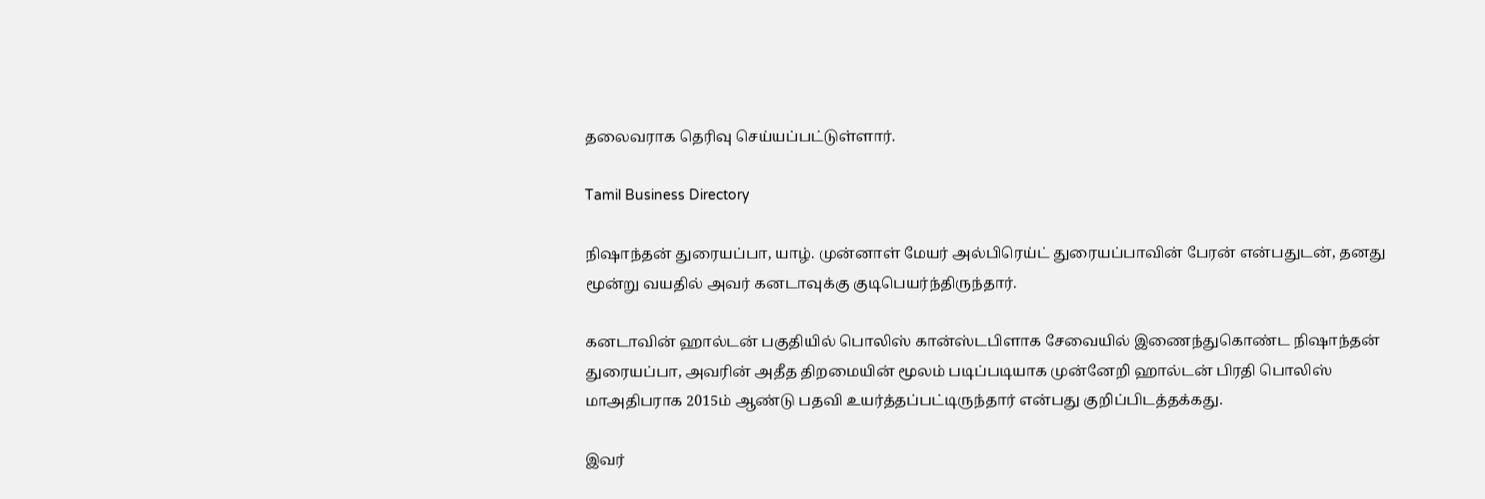தலைவராக தெரிவு செய்யப்பட்டுள்ளார்.

Tamil Business Directory

நிஷாந்தன் துரையப்பா, யாழ். முன்னாள் மேயர் அல்பிரெய்ட் துரையப்பாவின் பேரன் என்பதுடன், தனது மூன்று வயதில் அவர் கனடாவுக்கு குடிபெயர்ந்திருந்தார்.

கனடாவின் ஹால்டன் பகுதியில் பொலிஸ் கான்ஸ்டபிளாக சேவையில் இணைந்துகொண்ட நிஷாந்தன் துரையப்பா, அவரின் அதீத திறமையின் மூலம் படிப்படியாக முன்னேறி ஹால்டன் பிரதி பொலிஸ் மாஅதிபராக 2015ம் ஆண்டு பதவி உயர்த்தப்பட்டிருந்தார் என்பது குறிப்பிடத்தக்கது.

இவர்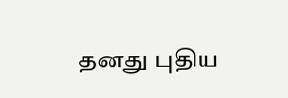தனது புதிய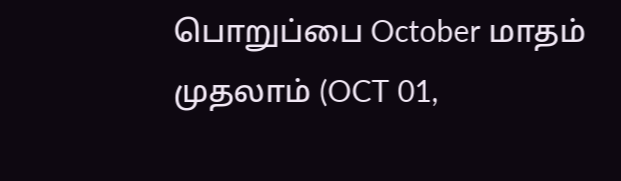பொறுப்பை October மாதம் முதலாம் (OCT 01,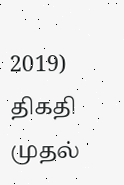2019) திகதி முதல்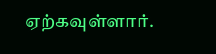ஏற்கவுள்ளார்.